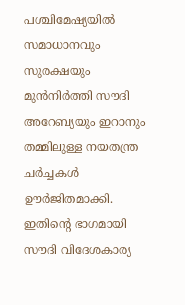പശ്ചിമേഷ്യയിൽ സമാധാനവും സുരക്ഷയും മുൻനിർത്തി സൗദി അറേബ്യയും ഇറാനും തമ്മിലുള്ള നയതന്ത്ര ചർച്ചകൾ ഊർജിതമാക്കി. ഇതിന്റെ ഭാഗമായി സൗദി വിദേശകാര്യ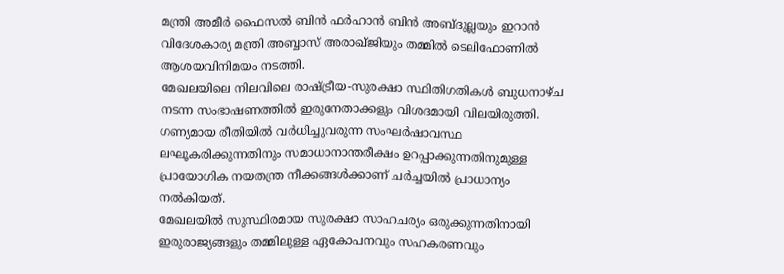മന്ത്രി അമീർ ഫൈസൽ ബിൻ ഫർഹാൻ ബിൻ അബ്ദുല്ലയും ഇറാൻ വിദേശകാര്യ മന്ത്രി അബ്ബാസ് അരാഖ്ജിയും തമ്മിൽ ടെലിഫോണിൽ ആശയവിനിമയം നടത്തി.
മേഖലയിലെ നിലവിലെ രാഷ്ട്രീയ-സുരക്ഷാ സ്ഥിതിഗതികൾ ബുധനാഴ്ച നടന്ന സംഭാഷണത്തിൽ ഇരുനേതാക്കളും വിശദമായി വിലയിരുത്തി. ഗണ്യമായ രീതിയിൽ വർധിച്ചുവരുന്ന സംഘർഷാവസ്ഥ ലഘൂകരിക്കുന്നതിനും സമാധാനാന്തരീക്ഷം ഉറപ്പാക്കുന്നതിനുമുള്ള പ്രായോഗിക നയതന്ത്ര നീക്കങ്ങൾക്കാണ് ചർച്ചയിൽ പ്രാധാന്യം നൽകിയത്.
മേഖലയിൽ സുസ്ഥിരമായ സുരക്ഷാ സാഹചര്യം ഒരുക്കുന്നതിനായി ഇരുരാജ്യങ്ങളും തമ്മിലുള്ള ഏകോപനവും സഹകരണവും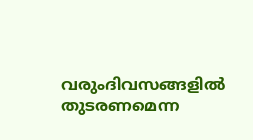വരുംദിവസങ്ങളിൽ തുടരണമെന്ന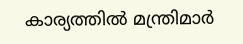കാര്യത്തിൽ മന്ത്രിമാർ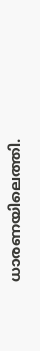ധാരണയിലെത്തി.